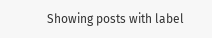Showing posts with label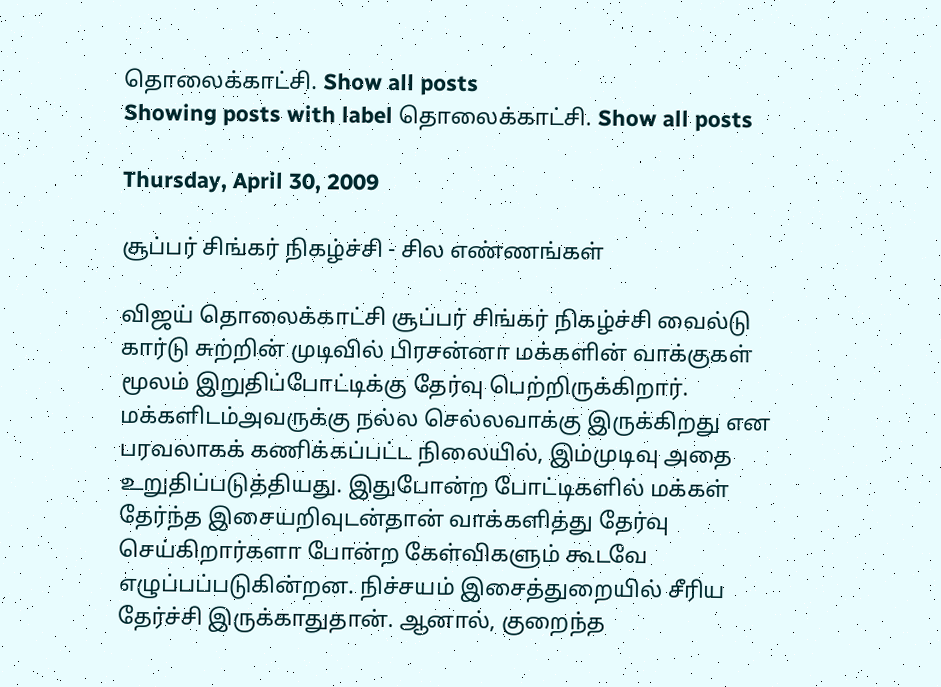தொலைக்காட்சி. Show all posts
Showing posts with label தொலைக்காட்சி. Show all posts

Thursday, April 30, 2009

சூப்பர் சிங்கர் நிகழ்ச்சி - சில எண்ணங்கள்

விஜய் தொலைக்காட்சி சூப்பர் சிங்கர் நிகழ்ச்சி வைல்டு கார்டு சுற்றின் முடிவில் பிரசன்னா மக்களின் வாக்குகள் மூலம் இறுதிப்போட்டிக்கு தேர்வு பெற்றிருக்கிறார். மக்களிடம்அவருக்கு நல்ல செல்லவாக்கு இருக்கிறது என பரவலாகக் கணிக்கப்பட்ட நிலையில், இம்முடிவு அதை உறுதிப்படுத்தியது. இதுபோன்ற போட்டிகளில் மக்கள் தேர்ந்த இசையறிவுடன்தான் வாக்களித்து தேர்வு செய்கிறார்களா போன்ற கேள்விகளும் கூடவே எழுப்பப்படுகின்றன. நிச்சயம் இசைத்துறையில் சீரிய தேர்ச்சி இருக்காதுதான். ஆனால், குறைந்த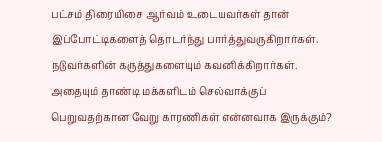பட்சம் திரையிசை ஆர்வம் உடையவர்கள் தான் இப்போட்டிகளைத் தொடர்ந்து பார்த்துவருகிறார்கள். நடுவர்களின் கருத்துகளையும் கவனிக்கிறார்கள். அதையும் தாண்டி மக்களிடம் செல்வாக்குப் பெறுவதற்கான வேறு காரணிகள் என்னவாக இருக்கும்?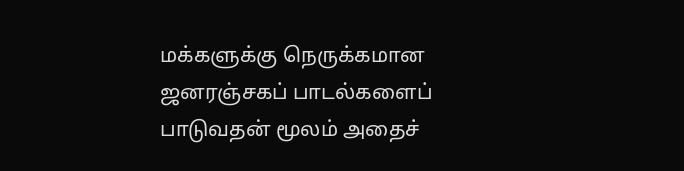மக்களுக்கு நெருக்கமான ஜனரஞ்சகப் பாடல்களைப் பாடுவதன் மூலம் அதைச்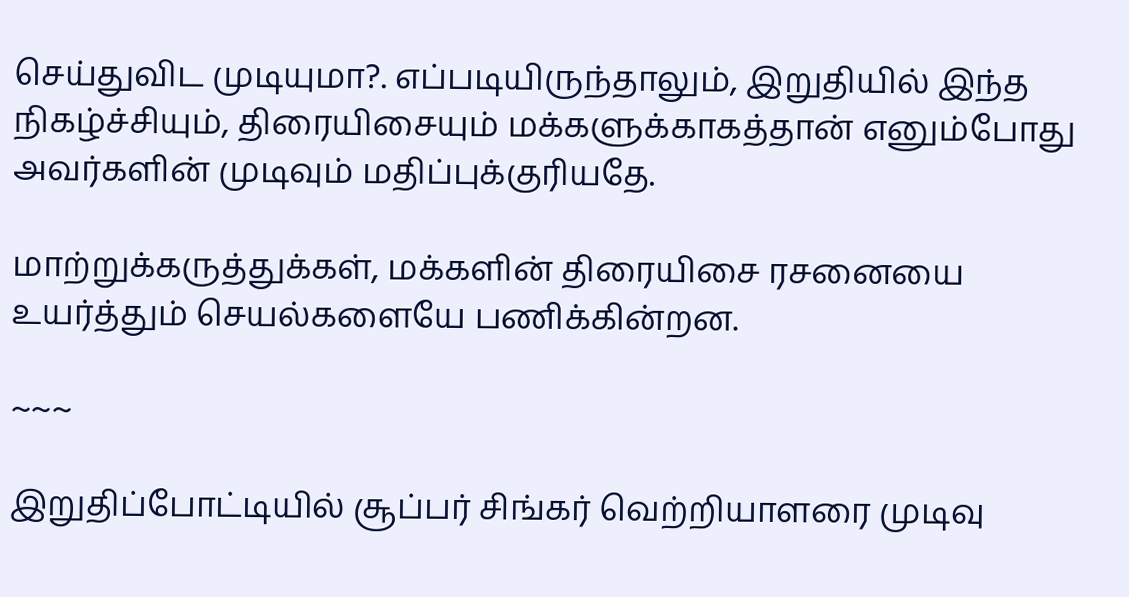செய்துவிட முடியுமா?. எப்படியிருந்தாலும், இறுதியில் இந்த நிகழ்ச்சியும், திரையிசையும் மக்களுக்காகத்தான் எனும்போது அவர்களின் முடிவும் மதிப்புக்குரியதே.

மாற்றுக்கருத்துக்கள், மக்களின் திரையிசை ரசனையை உயர்த்தும் செயல்களையே பணிக்கின்றன.

~~~

இறுதிப்போட்டியில் சூப்பர் சிங்கர் வெற்றியாளரை முடிவு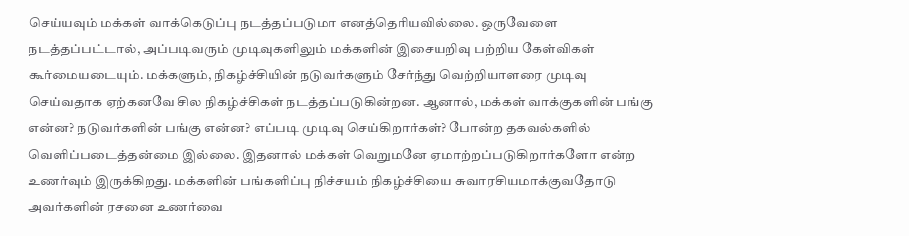செய்யவும் மக்கள் வாக்கெடுப்பு நடத்தப்படுமா எனத்தெரியவில்லை. ஒருவேளை நடத்தப்பட்டால், அப்படிவரும் முடிவுகளிலும் மக்களின் இசையறிவு பற்றிய கேள்விகள் கூர்மையடையும். மக்களும், நிகழ்ச்சியின் நடுவர்களும் சேர்ந்து வெற்றியாளரை முடிவு செய்வதாக ஏற்கனவே சில நிகழ்ச்சிகள் நடத்தப்படுகின்றன. ஆனால், மக்கள் வாக்குகளின் பங்கு என்ன? நடுவர்களின் பங்கு என்ன? எப்படி முடிவு செய்கிறார்கள்? போன்ற தகவல்களில் வெளிப்படைத்தன்மை இல்லை. இதனால் மக்கள் வெறுமனே ஏமாற்றப்படுகிறார்களோ என்ற உணர்வும் இருக்கிறது. மக்களின் பங்களிப்பு நிச்சயம் நிகழ்ச்சியை சுவாரசியமாக்குவதோடு அவர்களின் ரசனை உணர்வை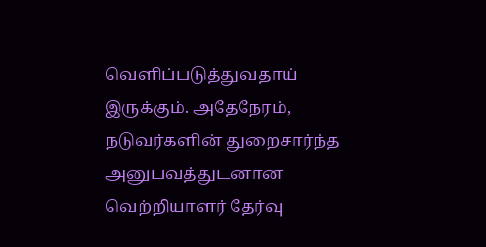வெளிப்படுத்துவதாய் இருக்கும். அதேநேரம், நடுவர்களின் துறைசார்ந்த அனுபவத்துடனான வெற்றியாளர் தேர்வு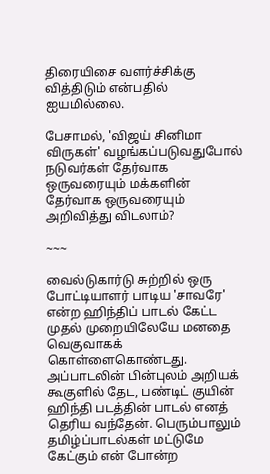திரையிசை வளர்ச்சிக்கு வித்திடும் என்பதில் ஐயமில்லை.

பேசாமல், 'விஜய் சினிமா விருகள்' வழங்கப்படுவதுபோல் நடுவர்கள் தேர்வாக ஒருவரையும் மக்களின் தேர்வாக ஒருவரையும் அறிவித்து விடலாம்?

~~~

வைல்டுகார்டு சுற்றில் ஒரு போட்டியாளர் பாடிய 'சாவரே' என்ற ஹிந்திப் பாடல் கேட்ட முதல் முறையிலேயே மனதை வெகுவாகக் கொள்ளைகொண்டது. அப்பாடலின் பின்புலம் அறியக் கூகுளில் தேட, பண்டிட் குயின் ஹிந்தி படத்தின் பாடல் எனத் தெரிய வந்தேன். பெரும்பாலும் தமிழ்ப்பாடல்கள் மட்டுமே கேட்கும் என் போன்ற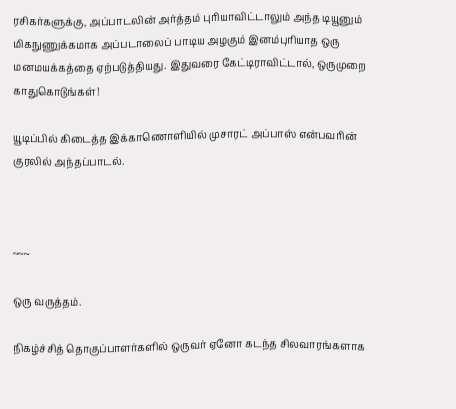ரசிகர்களுக்கு, அப்பாடலின் அர்த்தம் புரியாவிட்டாலும் அந்த டியூனும் மிகநுணுக்கமாக அப்படாலைப் பாடிய அழகும் இனம்புரியாத ஒரு மனமயக்கத்தை ஏற்படுத்தியது. இதுவரை கேட்டிராவிட்டால், ஒருமுறை காதுகொடுங்கள்!

யூடிப்பில் கிடைத்த இக்காணொளியில் முசாரட் அப்பாஸ் என்பவரின் குரலில் அந்தப்பாடல்.



~~~

ஒரு வருத்தம்.

நிகழ்ச்சித் தொகுப்பாளர்களில் ஒருவர் ஏனோ கடந்த சிலவாரங்களாக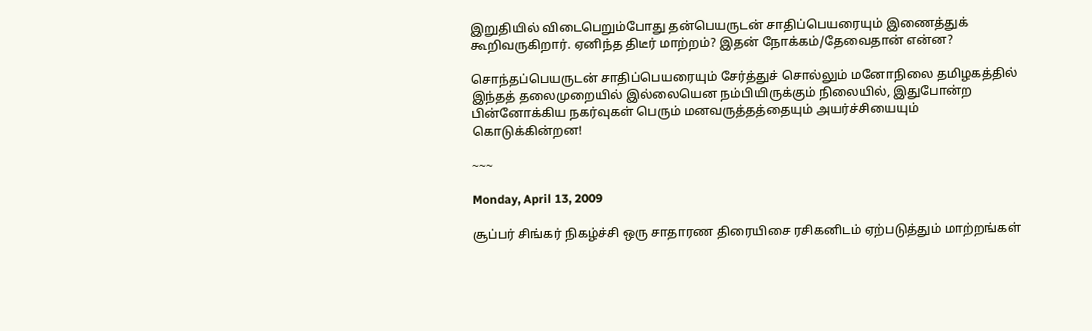இறுதியில் விடைபெறும்போது தன்பெயருடன் சாதிப்பெயரையும் இணைத்துக் கூறிவருகிறார். ஏனிந்த திடீர் மாற்றம்? இதன் நோக்கம்/தேவைதான் என்ன?

சொந்தப்பெயருடன் சாதிப்பெயரையும் சேர்த்துச் சொல்லும் மனோநிலை தமிழகத்தில் இந்தத் தலைமுறையில் இல்லையென நம்பியிருக்கும் நிலையில், இதுபோன்ற பின்னோக்கிய நகர்வுகள் பெரும் மனவருத்தத்தையும் அயர்ச்சியையும் கொடுக்கின்றன!

~~~

Monday, April 13, 2009

சூப்பர் சிங்கர் நிகழ்ச்சி ஒரு சாதாரண திரையிசை ரசிகனிடம் ஏற்படுத்தும் மாற்றங்கள்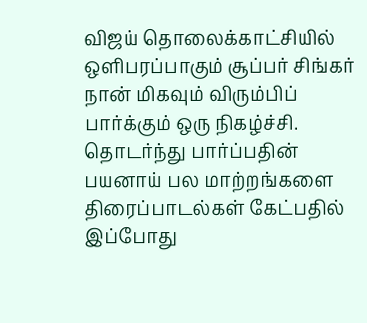விஜய் தொலைக்காட்சியில் ஒளிபரப்பாகும் சூப்பர் சிங்கர் நான் மிகவும் விரும்பிப் பார்க்கும் ஒரு நிகழ்ச்சி. தொடர்ந்து பார்ப்பதின் பயனாய் பல மாற்றங்களை திரைப்பாடல்கள் கேட்பதில் இப்போது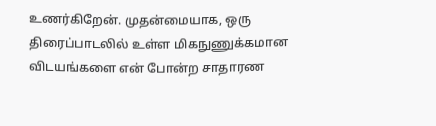உணர்கிறேன். முதன்மையாக, ஒரு திரைப்பாடலில் உள்ள மிகநுணுக்கமான விடயங்களை என் போன்ற சாதாரண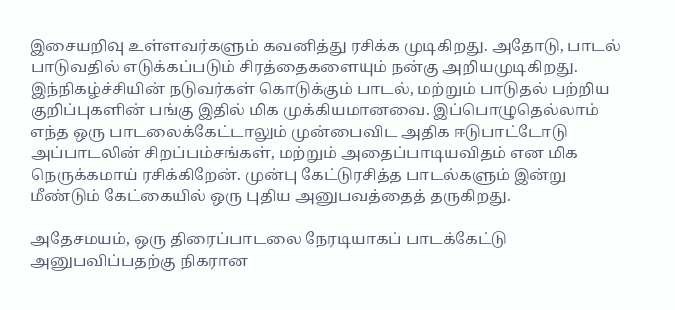இசையறிவு உள்ளவர்களும் கவனித்து ரசிக்க முடிகிறது. அதோடு, பாடல் பாடுவதில் எடுக்கப்படும் சிரத்தைகளையும் நன்கு அறியமுடிகிறது. இந்நிகழ்ச்சியின் நடுவர்கள் கொடுக்கும் பாடல், மற்றும் பாடுதல் பற்றிய குறிப்புகளின் பங்கு இதில் மிக முக்கியமானவை. இப்பொழுதெல்லாம் எந்த ஒரு பாடலைக்கேட்டாலும் முன்பைவிட அதிக ஈடுபாட்டோடு அப்பாடலின் சிறப்பம்சங்கள், மற்றும் அதைப்பாடியவிதம் என மிக நெருக்கமாய் ரசிக்கிறேன். முன்பு கேட்டுரசித்த பாடல்களும் இன்று மீண்டும் கேட்கையில் ஒரு புதிய அனுபவத்தைத் தருகிறது.

அதேசமயம், ஒரு திரைப்பாடலை நேரடியாகப் பாடக்கேட்டு அனுபவிப்பதற்கு நிகரான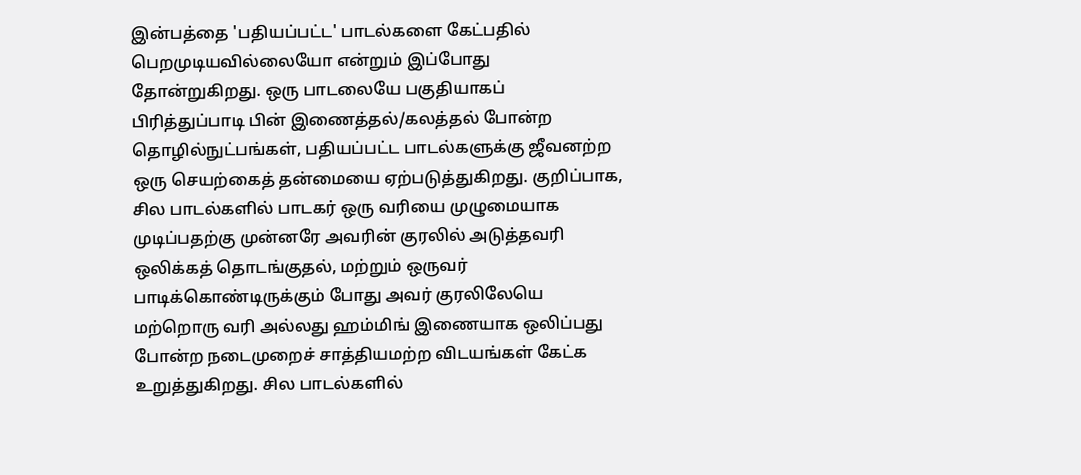இன்பத்தை 'பதியப்பட்ட' பாடல்களை கேட்பதில் பெறமுடியவில்லையோ என்றும் இப்போது தோன்றுகிறது. ஒரு பாடலையே பகுதியாகப் பிரித்துப்பாடி பின் இணைத்தல்/கலத்தல் போன்ற தொழில்நுட்பங்கள், பதியப்பட்ட பாடல்களுக்கு ஜீவனற்ற ஒரு செயற்கைத் தன்மையை ஏற்படுத்துகிறது. குறிப்பாக, சில பாடல்களில் பாடகர் ஒரு வரியை முழுமையாக முடிப்பதற்கு முன்னரே அவரின் குரலில் அடுத்தவரி ஒலிக்கத் தொடங்குதல், மற்றும் ஒருவர் பாடிக்கொண்டிருக்கும் போது அவர் குரலிலேயெ மற்றொரு வரி அல்லது ஹம்மிங் இணையாக ஒலிப்பது போன்ற நடைமுறைச் சாத்தியமற்ற விடயங்கள் கேட்க உறுத்துகிறது. சில பாடல்களில்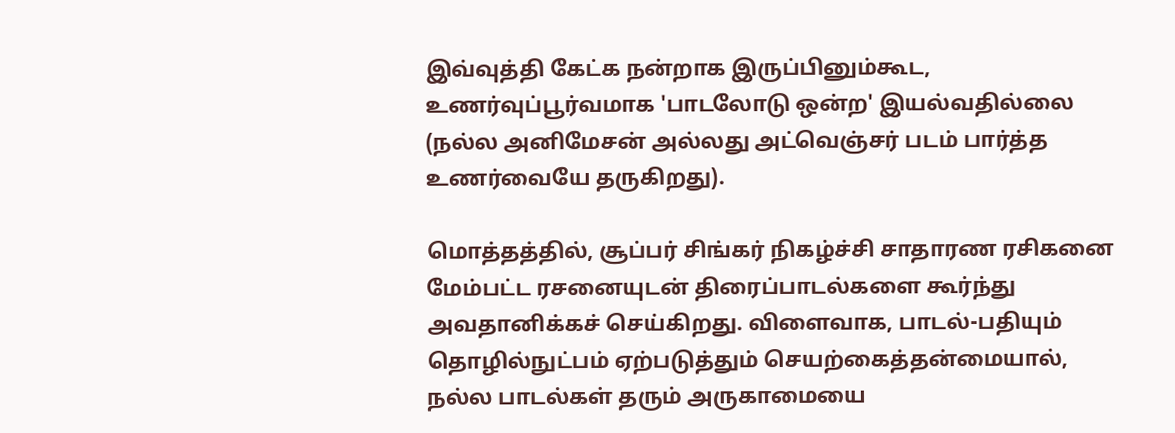இவ்வுத்தி கேட்க நன்றாக இருப்பினும்கூட, உணர்வுப்பூர்வமாக 'பாடலோடு ஒன்ற' இயல்வதில்லை (நல்ல அனிமேசன் அல்லது அட்வெஞ்சர் படம் பார்த்த உணர்வையே தருகிறது).

மொத்தத்தில், சூப்பர் சிங்கர் நிகழ்ச்சி சாதாரண ரசிகனை மேம்பட்ட ரசனையுடன் திரைப்பாடல்களை கூர்ந்து அவதானிக்கச் செய்கிறது. விளைவாக, பாடல்-பதியும் தொழில்நுட்பம் ஏற்படுத்தும் செயற்கைத்தன்மையால், நல்ல பாடல்கள் தரும் அருகாமையை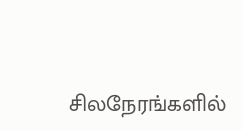சிலநேரங்களில்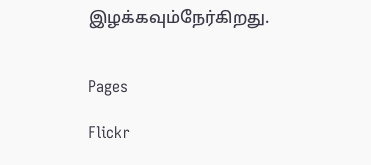இழக்கவும்நேர்கிறது.


Pages

Flickr